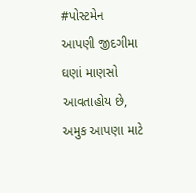#પોસ્ટમેન
આપણી જીદગીમા ઘણાં માણસો આવતાહોય છે, અમુક આપણા માટે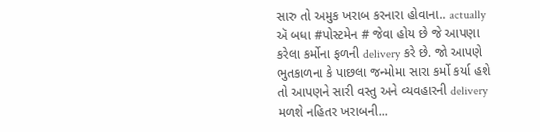સારુ તો અમુક ખરાબ કરનારા હોવાના.. actually ઍ બધા #પોસ્ટમેન # જેવા હોય છે જે આપણા કરેલા કર્મોના ફળની delivery કરે છે. જો આપણે ભુતકાળના કે પાછલા જન્મોમા સારા કર્મો કર્યા હશે તો આપણને સારી વસ્તુ અને વ્યવહારની delivery મળશે નહિતર ખરાબની...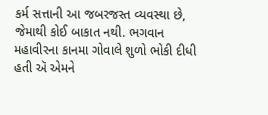કર્મ સત્તાની આ જબરજસ્ત વ્યવસ્થા છે, જેમાથી કોઈ બાકાત નથી. ભગવાન મહાવીરના કાનમા ગોવાલે શુળો ભોકી દીધી હતી ઍ એમને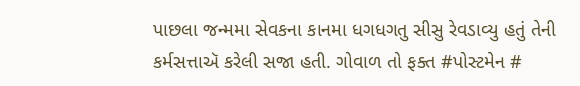પાછલા જન્મમા સેવકના કાનમા ધગધગતુ સીસુ રેવડાવ્યુ હતું તેની કર્મસત્તાઍ કરેલી સજા હતી. ગોવાળ તો ફક્ત #પોસ્ટમેન #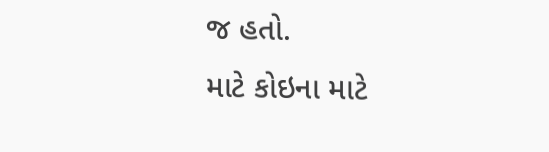જ હતો.
માટે કોઇના માટે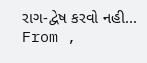રાગ-દ્વેષ કરવો નહી...
From ,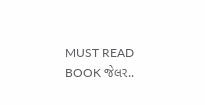MUST READ BOOK જેલર..